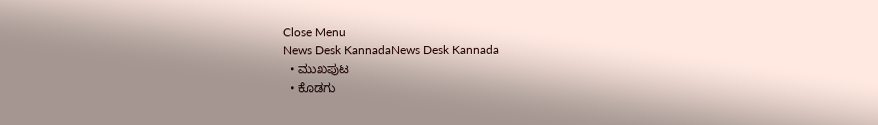Close Menu
News Desk KannadaNews Desk Kannada
  • ಮುಖಪುಟ
  • ಕೊಡಗು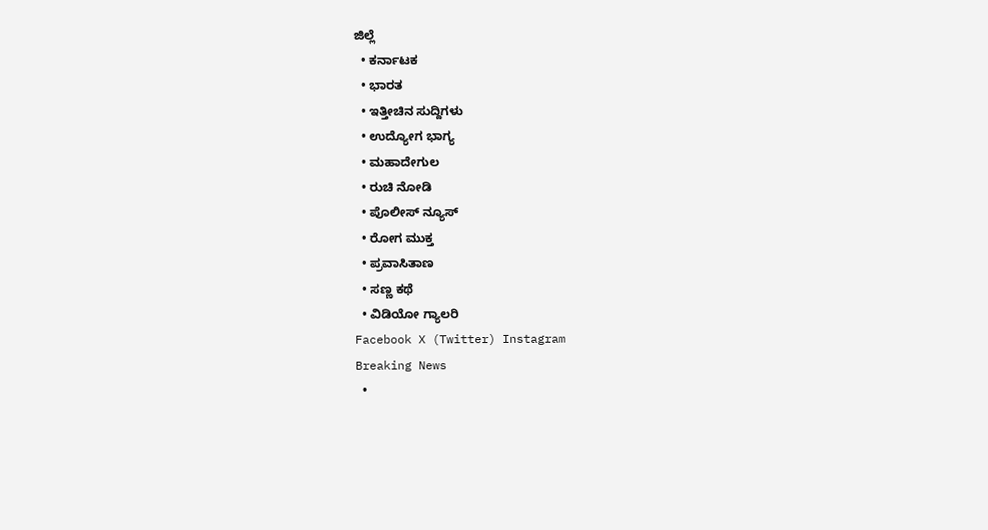ಜಿಲ್ಲೆ
  • ಕರ್ನಾಟಕ
  • ಭಾರತ
  • ಇತ್ತೀಚಿನ ಸುದ್ದಿಗಳು
  • ಉದ್ಯೋಗ ಭಾಗ್ಯ
  • ಮಹಾದೇಗುಲ
  • ರುಚಿ ನೋಡಿ
  • ಪೊಲೀಸ್ ನ್ಯೂಸ್
  • ರೋಗ ಮುಕ್ತ
  • ಪ್ರವಾಸಿತಾಣ
  • ಸಣ್ಣ ಕಥೆ
  • ವಿಡಿಯೋ ಗ್ಯಾಲರಿ
Facebook X (Twitter) Instagram
Breaking News
  •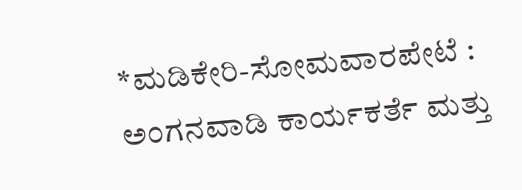*ಮಡಿಕೇರಿ-ಸೋಮವಾರಪೇಟೆ : ಅಂಗನವಾಡಿ ಕಾರ್ಯಕರ್ತೆ ಮತ್ತು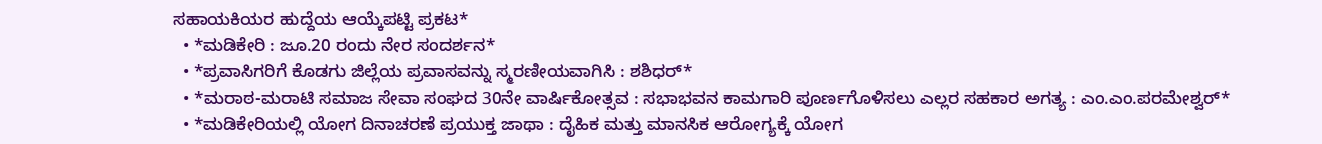ಸಹಾಯಕಿಯರ ಹುದ್ದೆಯ ಆಯ್ಕೆಪಟ್ಟಿ ಪ್ರಕಟ*
  • *ಮಡಿಕೇರಿ : ಜೂ.20 ರಂದು ನೇರ ಸಂದರ್ಶನ*
  • *ಪ್ರವಾಸಿಗರಿಗೆ ಕೊಡಗು ಜಿಲ್ಲೆಯ ಪ್ರವಾಸವನ್ನು ಸ್ಮರಣೀಯವಾಗಿಸಿ : ಶಶಿಧರ್*
  • *ಮರಾಠ-ಮರಾಟಿ ಸಮಾಜ ಸೇವಾ ಸಂಘದ 30ನೇ ವಾರ್ಷಿಕೋತ್ಸವ : ಸಭಾಭವನ ಕಾಮಗಾರಿ ಪೂರ್ಣಗೊಳಿಸಲು ಎಲ್ಲರ ಸಹಕಾರ ಅಗತ್ಯ : ಎಂ.ಎಂ.ಪರಮೇಶ್ವರ್*
  • *ಮಡಿಕೇರಿಯಲ್ಲಿ ಯೋಗ ದಿನಾಚರಣೆ ಪ್ರಯುಕ್ತ ಜಾಥಾ : ದೈಹಿಕ ಮತ್ತು ಮಾನಸಿಕ ಆರೋಗ್ಯಕ್ಕೆ ಯೋಗ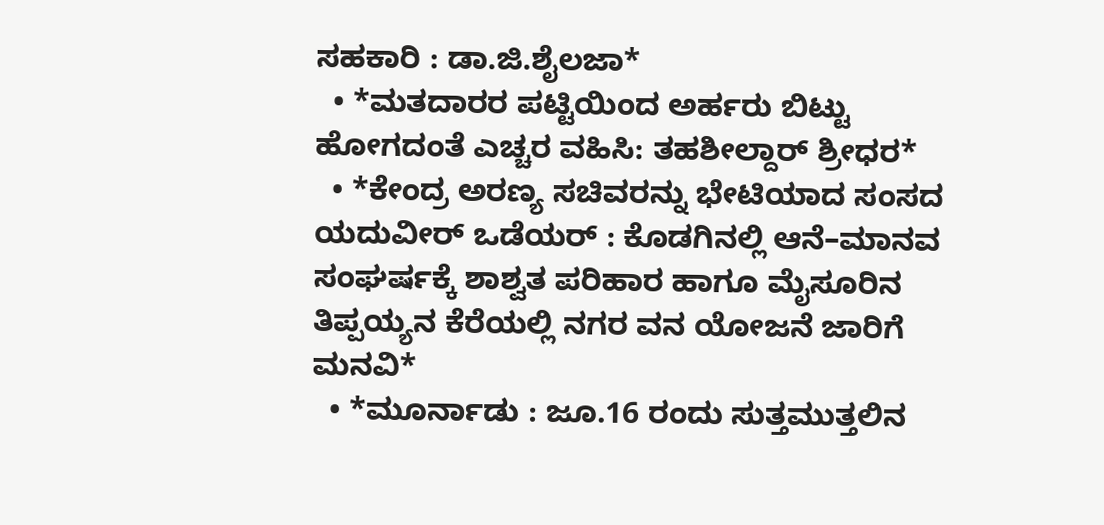ಸಹಕಾರಿ : ಡಾ.ಜಿ.ಶೈಲಜಾ*
  • *ಮತದಾರರ ಪಟ್ಟಿಯಿಂದ ಅರ್ಹರು ಬಿಟ್ಟು ಹೋಗದಂತೆ ಎಚ್ಚರ ವಹಿಸಿ: ತಹಶೀಲ್ದಾರ್ ಶ್ರೀಧರ*
  • *ಕೇಂದ್ರ ಅರಣ್ಯ ಸಚಿವರನ್ನು ಭೇಟಿಯಾದ ಸಂಸದ ಯದುವೀರ್ ಒಡೆಯರ್ : ಕೊಡಗಿನಲ್ಲಿ ಆನೆ–ಮಾನವ ಸಂಘರ್ಷಕ್ಕೆ ಶಾಶ್ವತ ಪರಿಹಾರ ಹಾಗೂ ಮೈಸೂರಿನ ತಿಪ್ಪಯ್ಯನ ಕೆರೆಯಲ್ಲಿ ನಗರ ವನ ಯೋಜನೆ ಜಾರಿಗೆ ಮನವಿ*
  • *ಮೂರ್ನಾಡು : ಜೂ.16 ರಂದು ಸುತ್ತಮುತ್ತಲಿನ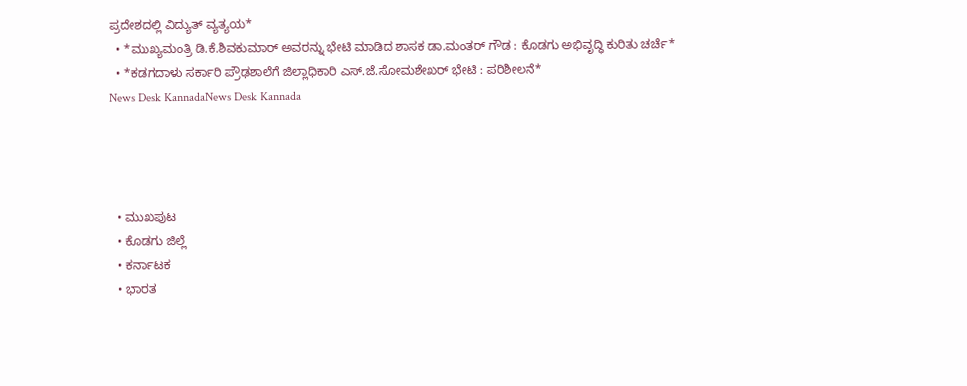ಪ್ರದೇಶದಲ್ಲಿ ವಿದ್ಯುತ್ ವ್ಯತ್ಯಯ*
  • *ಮುಖ್ಯಮಂತ್ರಿ ಡಿ.ಕೆ.ಶಿವಕುಮಾರ್ ಅವರನ್ನು ಭೇಟಿ ಮಾಡಿದ ಶಾಸಕ ಡಾ.ಮಂತರ್ ಗೌಡ : ಕೊಡಗು ಅಭಿವೃದ್ಧಿ ಕುರಿತು ಚರ್ಚೆ*
  • *ಕಡಗದಾಳು ಸರ್ಕಾರಿ ಪ್ರೌಢಶಾಲೆಗೆ ಜಿಲ್ಲಾಧಿಕಾರಿ ಎಸ್.ಜೆ.ಸೋಮಶೇಖರ್ ಭೇಟಿ : ಪರಿಶೀಲನೆ*
News Desk KannadaNews Desk Kannada




  • ಮುಖಪುಟ
  • ಕೊಡಗು ಜಿಲ್ಲೆ
  • ಕರ್ನಾಟಕ
  • ಭಾರತ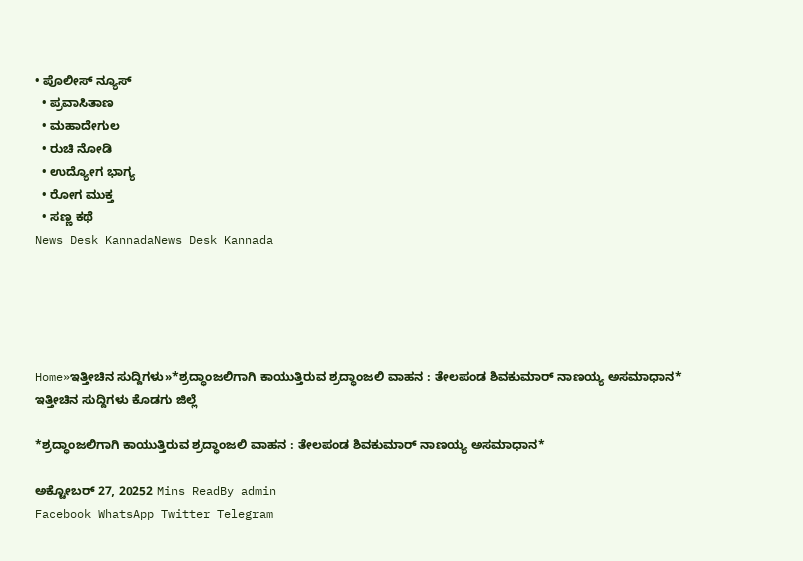• ಪೊಲೀಸ್ ನ್ಯೂಸ್
  • ಪ್ರವಾಸಿತಾಣ
  • ಮಹಾದೇಗುಲ
  • ರುಚಿ ನೋಡಿ
  • ಉದ್ಯೋಗ ಭಾಗ್ಯ
  • ರೋಗ ಮುಕ್ತ
  • ಸಣ್ಣ ಕಥೆ
News Desk KannadaNews Desk Kannada





Home»ಇತ್ತೀಚಿನ ಸುದ್ದಿಗಳು»*ಶ್ರದ್ಧಾಂಜಲಿಗಾಗಿ ಕಾಯುತ್ತಿರುವ ಶ್ರದ್ಧಾಂಜಲಿ ವಾಹನ : ತೇಲಪಂಡ ಶಿವಕುಮಾರ್ ನಾಣಯ್ಯ ಅಸಮಾಧಾನ*
ಇತ್ತೀಚಿನ ಸುದ್ದಿಗಳು ಕೊಡಗು ಜಿಲ್ಲೆ

*ಶ್ರದ್ಧಾಂಜಲಿಗಾಗಿ ಕಾಯುತ್ತಿರುವ ಶ್ರದ್ಧಾಂಜಲಿ ವಾಹನ : ತೇಲಪಂಡ ಶಿವಕುಮಾರ್ ನಾಣಯ್ಯ ಅಸಮಾಧಾನ*

ಅಕ್ಟೋಬರ್ 27, 20252 Mins ReadBy admin
Facebook WhatsApp Twitter Telegram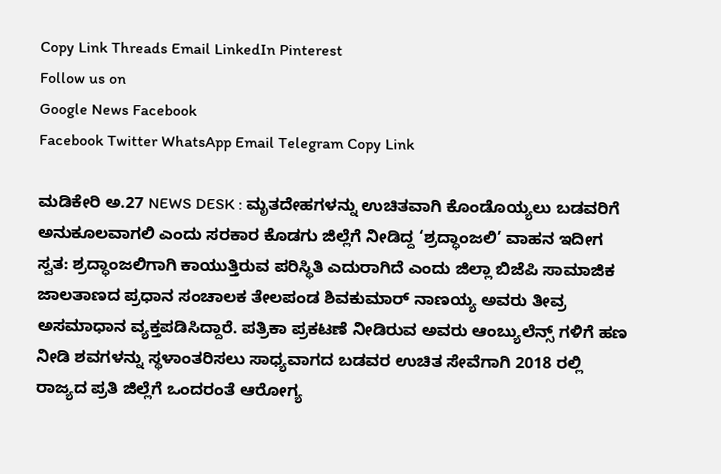Copy Link Threads Email LinkedIn Pinterest
Follow us on
Google News Facebook
Facebook Twitter WhatsApp Email Telegram Copy Link

ಮಡಿಕೇರಿ ಅ.27 NEWS DESK : ಮೃತದೇಹಗಳನ್ನು ಉಚಿತವಾಗಿ ಕೊಂಡೊಯ್ಯಲು ಬಡವರಿಗೆ ಅನುಕೂಲವಾಗಲಿ ಎಂದು ಸರಕಾರ ಕೊಡಗು ಜಿಲ್ಲೆಗೆ ನೀಡಿದ್ದ ‘ಶ್ರದ್ಧಾಂಜಲಿ’ ವಾಹನ ಇದೀಗ ಸ್ವತ: ಶ್ರದ್ಧಾಂಜಲಿಗಾಗಿ ಕಾಯುತ್ತಿರುವ ಪರಿಸ್ಥಿತಿ ಎದುರಾಗಿದೆ ಎಂದು ಜಿಲ್ಲಾ ಬಿಜೆಪಿ ಸಾಮಾಜಿಕ ಜಾಲತಾಣದ ಪ್ರಧಾನ ಸಂಚಾಲಕ ತೇಲಪಂಡ ಶಿವಕುಮಾರ್ ನಾಣಯ್ಯ ಅವರು ತೀವ್ರ ಅಸಮಾಧಾನ ವ್ಯಕ್ತಪಡಿಸಿದ್ದಾರೆ. ಪತ್ರಿಕಾ ಪ್ರಕಟಣೆ ನೀಡಿರುವ ಅವರು ಆಂಬ್ಯುಲೆನ್ಸ್ ಗಳಿಗೆ ಹಣ ನೀಡಿ ಶವಗಳನ್ನು ಸ್ಥಳಾಂತರಿಸಲು ಸಾಧ್ಯವಾಗದ ಬಡವರ ಉಚಿತ ಸೇವೆಗಾಗಿ 2018 ರಲ್ಲಿ ರಾಜ್ಯದ ಪ್ರತಿ ಜಿಲ್ಲೆಗೆ ಒಂದರಂತೆ ಆರೋಗ್ಯ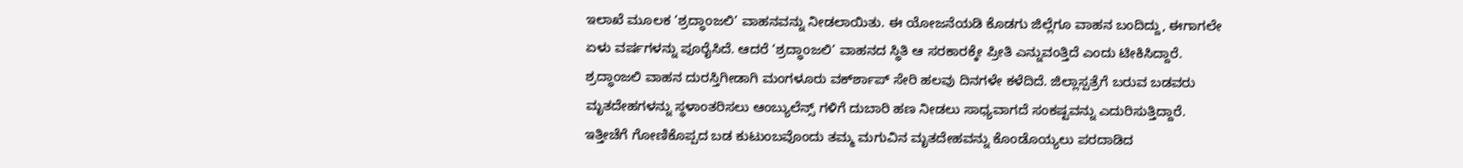ಇಲಾಖೆ ಮೂಲಕ ‘ಶ್ರದ್ಧಾಂಜಲಿ’ ವಾಹನವನ್ನು ನೀಡಲಾಯಿತು. ಈ ಯೋಜನೆಯಡಿ ಕೊಡಗು ಜಿಲ್ಲೆಗೂ ವಾಹನ ಬಂದಿದ್ದು, ಈಗಾಗಲೇ ಏಳು ವರ್ಷಗಳನ್ನು ಪೂರೈಸಿದೆ. ಆದರೆ ‘ಶ್ರದ್ಧಾಂಜಲಿ’ ವಾಹನದ ಸ್ಥಿತಿ ಆ ಸರಕಾರಕ್ಕೇ ಪ್ರೀತಿ ಎನ್ನುವಂತ್ತಿದೆ ಎಂದು ಟೀಕಿಸಿದ್ದಾರೆ. ಶ್ರದ್ಧಾಂಜಲಿ ವಾಹನ ದುರಸ್ತಿಗೀಡಾಗಿ ಮಂಗಳೂರು ವರ್ಕ್‍ಶಾಪ್ ಸೇರಿ ಹಲವು ದಿನಗಳೇ ಕಳೆದಿದೆ. ಜಿಲ್ಲಾಸ್ಪತ್ರೆಗೆ ಬರುವ ಬಡವರು ಮೃತದೇಹಗಳನ್ನು ಸ್ಥಳಾಂತರಿಸಲು ಆಂಬ್ಯುಲೆನ್ಸ್ ಗಳಿಗೆ ದುಬಾರಿ ಹಣ ನೀಡಲು ಸಾಧ್ಯವಾಗದೆ ಸಂಕಷ್ಟವನ್ನು ಎದುರಿಸುತ್ತಿದ್ದಾರೆ. ಇತ್ತೀಚೆಗೆ ಗೋಣಿಕೊಪ್ಪದ ಬಡ ಕುಟುಂಬವೊಂದು ತಮ್ಮ ಮಗುವಿನ ಮೃತದೇಹವನ್ನು ಕೊಂಡೊಯ್ಯಲು ಪರದಾಡಿದ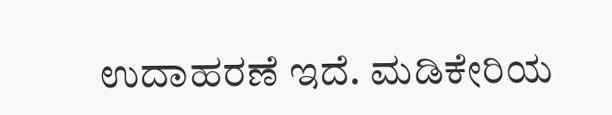ಉದಾಹರಣೆ ಇದೆ. ಮಡಿಕೇರಿಯ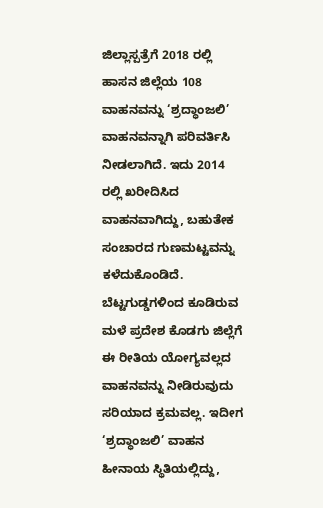ಜಿಲ್ಲಾಸ್ಪತ್ರೆಗೆ 2018 ರಲ್ಲಿ ಹಾಸನ ಜಿಲ್ಲೆಯ 108 ವಾಹನವನ್ನು ‘ಶ್ರದ್ಧಾಂಜಲಿ’ ವಾಹನವನ್ನಾಗಿ ಪರಿವರ್ತಿಸಿ ನೀಡಲಾಗಿದೆ. ಇದು 2014 ರಲ್ಲಿ ಖರೀದಿಸಿದ ವಾಹನವಾಗಿದ್ದು, ಬಹುತೇಕ ಸಂಚಾರದ ಗುಣಮಟ್ಟವನ್ನು ಕಳೆದುಕೊಂಡಿದೆ. ಬೆಟ್ಟಗುಡ್ಡಗಳಿಂದ ಕೂಡಿರುವ ಮಳೆ ಪ್ರದೇಶ ಕೊಡಗು ಜಿಲ್ಲೆಗೆ ಈ ರೀತಿಯ ಯೋಗ್ಯವಲ್ಲದ ವಾಹನವನ್ನು ನೀಡಿರುವುದು ಸರಿಯಾದ ಕ್ರಮವಲ್ಲ. ಇದೀಗ ‘ಶ್ರದ್ಧಾಂಜಲಿ’ ವಾಹನ ಹೀನಾಯ ಸ್ಥಿತಿಯಲ್ಲಿದ್ದು,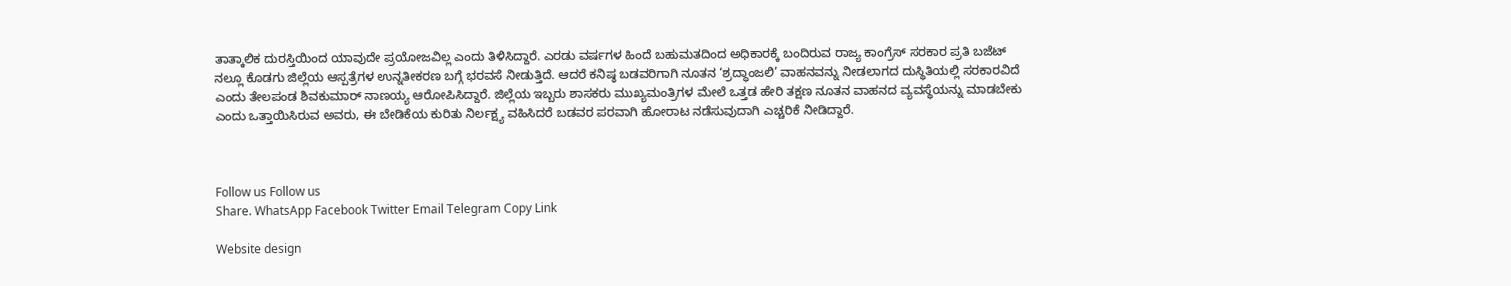ತಾತ್ಕಾಲಿಕ ದುರಸ್ತಿಯಿಂದ ಯಾವುದೇ ಪ್ರಯೋಜವಿಲ್ಲ ಎಂದು ತಿಳಿಸಿದ್ದಾರೆ. ಎರಡು ವರ್ಷಗಳ ಹಿಂದೆ ಬಹುಮತದಿಂದ ಅಧಿಕಾರಕ್ಕೆ ಬಂದಿರುವ ರಾಜ್ಯ ಕಾಂಗ್ರೆಸ್ ಸರಕಾರ ಪ್ರತಿ ಬಜೆಟ್ ನಲ್ಲೂ ಕೊಡಗು ಜಿಲ್ಲೆಯ ಆಸ್ಪತ್ರೆಗಳ ಉನ್ನತೀಕರಣ ಬಗ್ಗೆ ಭರವಸೆ ನೀಡುತ್ತಿದೆ. ಆದರೆ ಕನಿಷ್ಠ ಬಡವರಿಗಾಗಿ ನೂತನ ‘ಶ್ರದ್ಧಾಂಜಲಿ’ ವಾಹನವನ್ನು ನೀಡಲಾಗದ ದುಸ್ಥಿತಿಯಲ್ಲಿ ಸರಕಾರವಿದೆ ಎಂದು ತೇಲಪಂಡ ಶಿವಕುಮಾರ್ ನಾಣಯ್ಯ ಆರೋಪಿಸಿದ್ದಾರೆ. ಜಿಲ್ಲೆಯ ಇಬ್ಬರು ಶಾಸಕರು ಮುಖ್ಯಮಂತ್ರಿಗಳ ಮೇಲೆ ಒತ್ತಡ ಹೇರಿ ತಕ್ಷಣ ನೂತನ ವಾಹನದ ವ್ಯವಸ್ಥೆಯನ್ನು ಮಾಡಬೇಕು ಎಂದು ಒತ್ತಾಯಿಸಿರುವ ಅವರು, ಈ ಬೇಡಿಕೆಯ ಕುರಿತು ನಿರ್ಲಕ್ಷ್ಯ ವಹಿಸಿದರೆ ಬಡವರ ಪರವಾಗಿ ಹೋರಾಟ ನಡೆಸುವುದಾಗಿ ಎಚ್ಚರಿಕೆ ನೀಡಿದ್ದಾರೆ.



Follow us Follow us
Share. WhatsApp Facebook Twitter Email Telegram Copy Link

Website design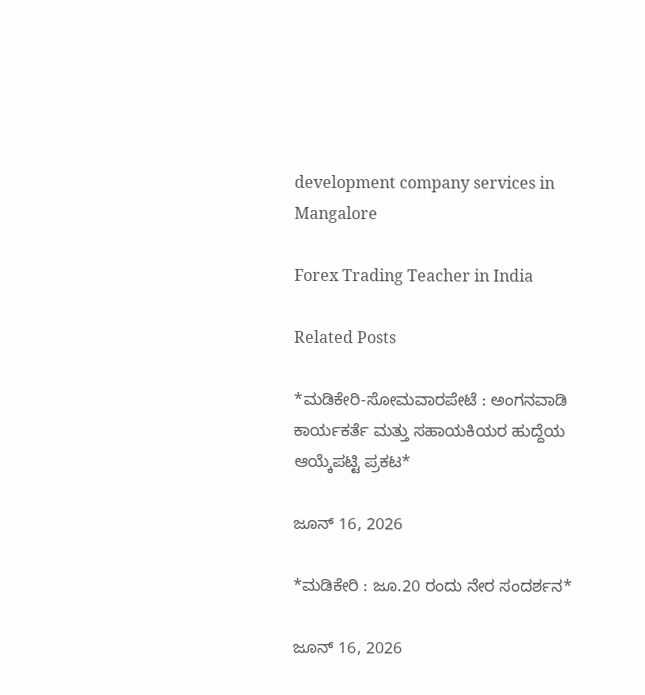development company services in Mangalore

Forex Trading Teacher in India

Related Posts

*ಮಡಿಕೇರಿ-ಸೋಮವಾರಪೇಟೆ : ಅಂಗನವಾಡಿ ಕಾರ್ಯಕರ್ತೆ ಮತ್ತು ಸಹಾಯಕಿಯರ ಹುದ್ದೆಯ ಆಯ್ಕೆಪಟ್ಟಿ ಪ್ರಕಟ*

ಜೂನ್ 16, 2026

*ಮಡಿಕೇರಿ : ಜೂ.20 ರಂದು ನೇರ ಸಂದರ್ಶನ*

ಜೂನ್ 16, 2026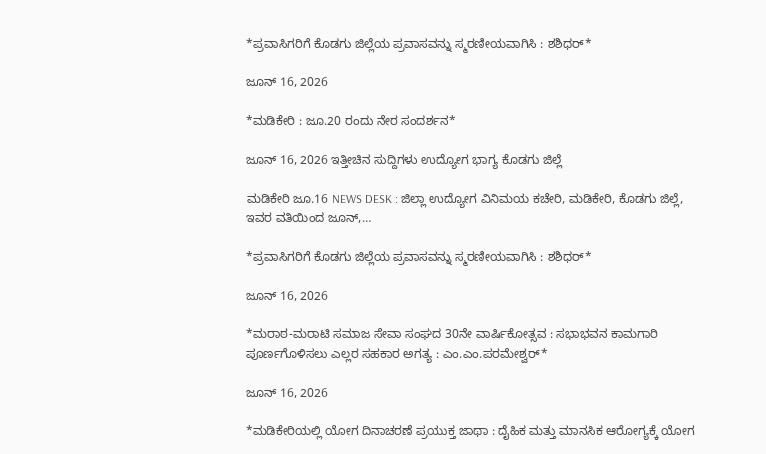*ಪ್ರವಾಸಿಗರಿಗೆ ಕೊಡಗು ಜಿಲ್ಲೆಯ ಪ್ರವಾಸವನ್ನು ಸ್ಮರಣೀಯವಾಗಿಸಿ : ಶಶಿಧರ್*

ಜೂನ್ 16, 2026

*ಮಡಿಕೇರಿ : ಜೂ.20 ರಂದು ನೇರ ಸಂದರ್ಶನ*

ಜೂನ್ 16, 2026 ಇತ್ತೀಚಿನ ಸುದ್ದಿಗಳು ಉದ್ಯೋಗ ಭಾಗ್ಯ ಕೊಡಗು ಜಿಲ್ಲೆ

ಮಡಿಕೇರಿ ಜೂ.16 NEWS DESK : ಜಿಲ್ಲಾ ಉದ್ಯೋಗ ವಿನಿಮಯ ಕಚೇರಿ, ಮಡಿಕೇರಿ, ಕೊಡಗು ಜಿಲ್ಲೆ, ಇವರ ವತಿಯಿಂದ ಜೂನ್,…

*ಪ್ರವಾಸಿಗರಿಗೆ ಕೊಡಗು ಜಿಲ್ಲೆಯ ಪ್ರವಾಸವನ್ನು ಸ್ಮರಣೀಯವಾಗಿಸಿ : ಶಶಿಧರ್*

ಜೂನ್ 16, 2026

*ಮರಾಠ-ಮರಾಟಿ ಸಮಾಜ ಸೇವಾ ಸಂಘದ 30ನೇ ವಾರ್ಷಿಕೋತ್ಸವ : ಸಭಾಭವನ ಕಾಮಗಾರಿ ಪೂರ್ಣಗೊಳಿಸಲು ಎಲ್ಲರ ಸಹಕಾರ ಅಗತ್ಯ : ಎಂ.ಎಂ.ಪರಮೇಶ್ವರ್*

ಜೂನ್ 16, 2026

*ಮಡಿಕೇರಿಯಲ್ಲಿ ಯೋಗ ದಿನಾಚರಣೆ ಪ್ರಯುಕ್ತ ಜಾಥಾ : ದೈಹಿಕ ಮತ್ತು ಮಾನಸಿಕ ಆರೋಗ್ಯಕ್ಕೆ ಯೋಗ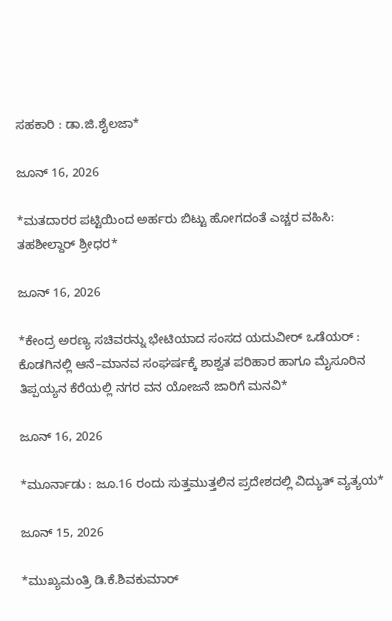ಸಹಕಾರಿ : ಡಾ.ಜಿ.ಶೈಲಜಾ*

ಜೂನ್ 16, 2026

*ಮತದಾರರ ಪಟ್ಟಿಯಿಂದ ಅರ್ಹರು ಬಿಟ್ಟು ಹೋಗದಂತೆ ಎಚ್ಚರ ವಹಿಸಿ: ತಹಶೀಲ್ದಾರ್ ಶ್ರೀಧರ*

ಜೂನ್ 16, 2026

*ಕೇಂದ್ರ ಅರಣ್ಯ ಸಚಿವರನ್ನು ಭೇಟಿಯಾದ ಸಂಸದ ಯದುವೀರ್ ಒಡೆಯರ್ : ಕೊಡಗಿನಲ್ಲಿ ಆನೆ–ಮಾನವ ಸಂಘರ್ಷಕ್ಕೆ ಶಾಶ್ವತ ಪರಿಹಾರ ಹಾಗೂ ಮೈಸೂರಿನ ತಿಪ್ಪಯ್ಯನ ಕೆರೆಯಲ್ಲಿ ನಗರ ವನ ಯೋಜನೆ ಜಾರಿಗೆ ಮನವಿ*

ಜೂನ್ 16, 2026

*ಮೂರ್ನಾಡು : ಜೂ.16 ರಂದು ಸುತ್ತಮುತ್ತಲಿನ ಪ್ರದೇಶದಲ್ಲಿ ವಿದ್ಯುತ್ ವ್ಯತ್ಯಯ*

ಜೂನ್ 15, 2026

*ಮುಖ್ಯಮಂತ್ರಿ ಡಿ.ಕೆ.ಶಿವಕುಮಾರ್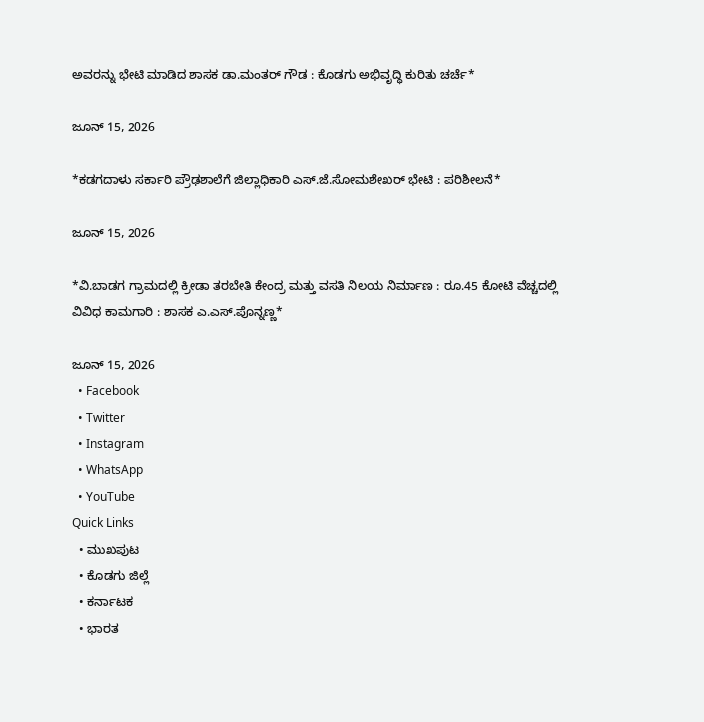ಅವರನ್ನು ಭೇಟಿ ಮಾಡಿದ ಶಾಸಕ ಡಾ.ಮಂತರ್ ಗೌಡ : ಕೊಡಗು ಅಭಿವೃದ್ಧಿ ಕುರಿತು ಚರ್ಚೆ*

ಜೂನ್ 15, 2026

*ಕಡಗದಾಳು ಸರ್ಕಾರಿ ಪ್ರೌಢಶಾಲೆಗೆ ಜಿಲ್ಲಾಧಿಕಾರಿ ಎಸ್.ಜೆ.ಸೋಮಶೇಖರ್ ಭೇಟಿ : ಪರಿಶೀಲನೆ*

ಜೂನ್ 15, 2026

*ವಿ.ಬಾಡಗ ಗ್ರಾಮದಲ್ಲಿ ಕ್ರೀಡಾ ತರಬೇತಿ ಕೇಂದ್ರ ಮತ್ತು ವಸತಿ ನಿಲಯ ನಿರ್ಮಾಣ : ರೂ.45 ಕೋಟಿ ವೆಚ್ಚದಲ್ಲಿ ವಿವಿಧ ಕಾಮಗಾರಿ : ಶಾಸಕ ಎ.ಎಸ್.ಪೊನ್ನಣ್ಣ*

ಜೂನ್ 15, 2026
  • Facebook
  • Twitter
  • Instagram
  • WhatsApp
  • YouTube
Quick Links
  • ಮುಖಪುಟ
  • ಕೊಡಗು ಜಿಲ್ಲೆ
  • ಕರ್ನಾಟಕ
  • ಭಾರತ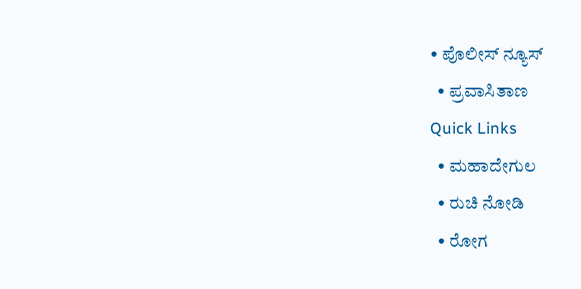• ಪೊಲೀಸ್ ನ್ಯೂಸ್
  • ಪ್ರವಾಸಿತಾಣ
Quick Links
  • ಮಹಾದೇಗುಲ
  • ರುಚಿ ನೋಡಿ
  • ರೋಗ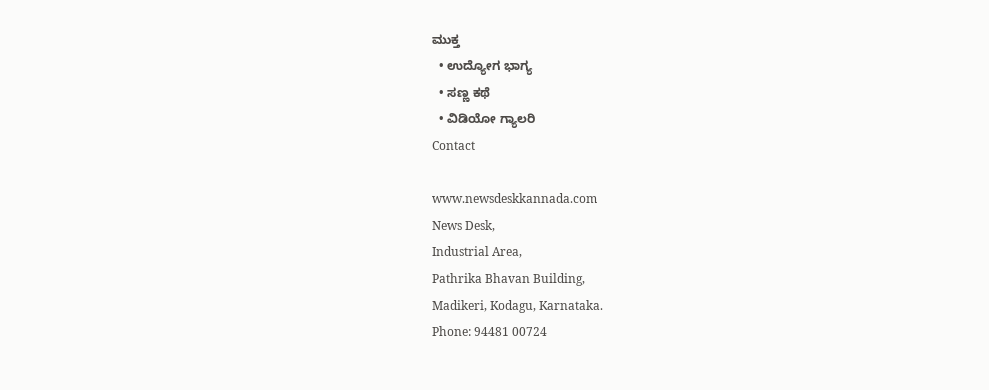ಮುಕ್ತ
  • ಉದ್ಯೋಗ ಭಾಗ್ಯ
  • ಸಣ್ಣ ಕಥೆ
  • ವಿಡಿಯೋ ಗ್ಯಾಲರಿ
Contact

www.newsdeskkannada.com
News Desk,
Industrial Area,
Pathrika Bhavan Building,
Madikeri, Kodagu, Karnataka.
Phone: 94481 00724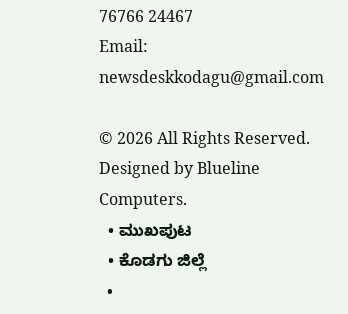76766 24467
Email: newsdeskkodagu@gmail.com

© 2026 All Rights Reserved. Designed by Blueline Computers.
  • ಮುಖಪುಟ
  • ಕೊಡಗು ಜಿಲ್ಲೆ
  •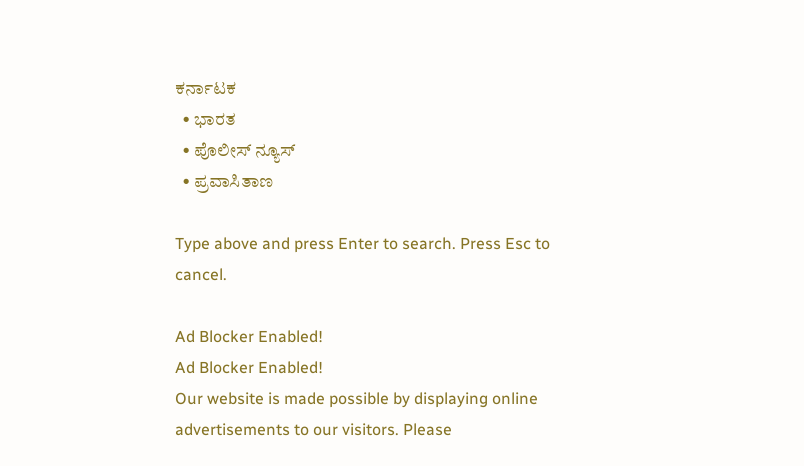ಕರ್ನಾಟಕ
  • ಭಾರತ
  • ಪೊಲೀಸ್ ನ್ಯೂಸ್
  • ಪ್ರವಾಸಿತಾಣ

Type above and press Enter to search. Press Esc to cancel.

Ad Blocker Enabled!
Ad Blocker Enabled!
Our website is made possible by displaying online advertisements to our visitors. Please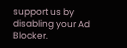support us by disabling your Ad Blocker.